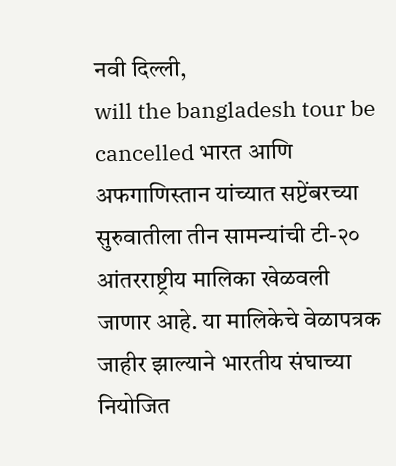नवी दिल्ली,
will the bangladesh tour be cancelled भारत आणि अफगाणिस्तान यांच्यात सप्टेंबरच्या सुरुवातीला तीन सामन्यांची टी-२० आंतरराष्ट्रीय मालिका खेळवली जाणार आहे. या मालिकेचे वेळापत्रक जाहीर झाल्याने भारतीय संघाच्या नियोजित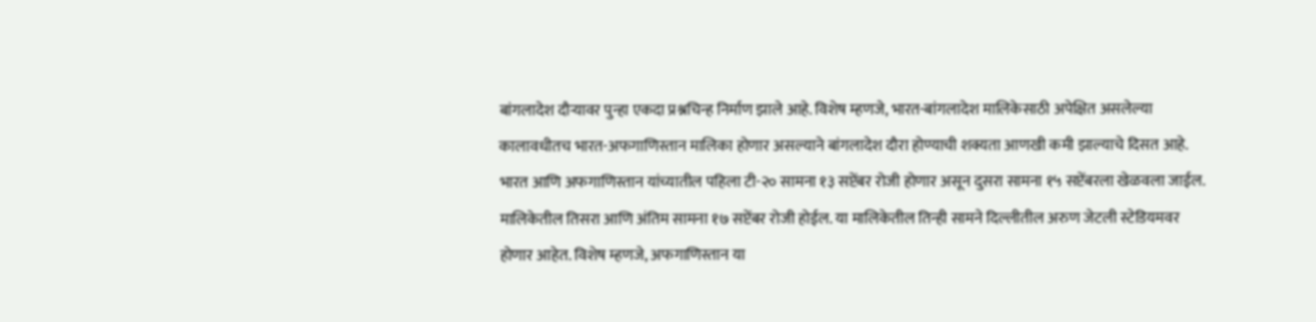बांगलादेश दौऱ्यावर पुन्हा एकदा प्रश्नचिन्ह निर्माण झाले आहे. विशेष म्हणजे, भारत-बांगलादेश मालिकेसाठी अपेक्षित असलेल्या कालावधीतच भारत-अफगाणिस्तान मालिका होणार असल्याने बांगलादेश दौरा होण्याची शक्यता आणखी कमी झाल्याचे दिसत आहे.
भारत आणि अफगाणिस्तान यांच्यातील पहिला टी-२० सामना १३ सप्टेंबर रोजी होणार असून दुसरा सामना १५ सप्टेंबरला खेळवला जाईल. मालिकेतील तिसरा आणि अंतिम सामना १७ सप्टेंबर रोजी होईल. या मालिकेतील तिन्ही सामने दिल्लीतील अरुण जेटली स्टेडियमवर होणार आहेत. विशेष म्हणजे, अफगाणिस्तान या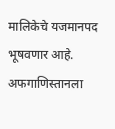मालिकेचे यजमानपद भूषवणार आहे. अफगाणिस्तानला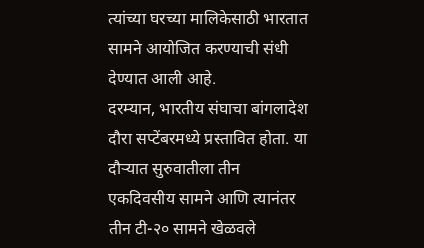त्यांच्या घरच्या मालिकेसाठी भारतात सामने आयोजित करण्याची संधी देण्यात आली आहे.
दरम्यान, भारतीय संघाचा बांगलादेश दौरा सप्टेंबरमध्ये प्रस्तावित होता. या दौऱ्यात सुरुवातीला तीन एकदिवसीय सामने आणि त्यानंतर तीन टी-२० सामने खेळवले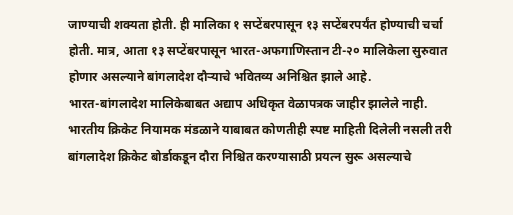जाण्याची शक्यता होती. ही मालिका १ सप्टेंबरपासून १३ सप्टेंबरपर्यंत होण्याची चर्चा होती. मात्र, आता १३ सप्टेंबरपासून भारत-अफगाणिस्तान टी-२० मालिकेला सुरुवात होणार असल्याने बांगलादेश दौऱ्याचे भवितव्य अनिश्चित झाले आहे.
भारत-बांगलादेश मालिकेबाबत अद्याप अधिकृत वेळापत्रक जाहीर झालेले नाही. भारतीय क्रिकेट नियामक मंडळाने याबाबत कोणतीही स्पष्ट माहिती दिलेली नसली तरी बांगलादेश क्रिकेट बोर्डाकडून दौरा निश्चित करण्यासाठी प्रयत्न सुरू असल्याचे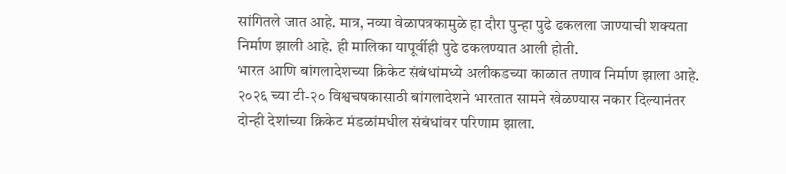सांगितले जात आहे. मात्र, नव्या वेळापत्रकामुळे हा दौरा पुन्हा पुढे ढकलला जाण्याची शक्यता निर्माण झाली आहे. ही मालिका यापूर्वीही पुढे ढकलण्यात आली होती.
भारत आणि बांगलादेशच्या क्रिकेट संबंधांमध्ये अलीकडच्या काळात तणाव निर्माण झाला आहे. २०२६ च्या टी-२० विश्वचषकासाठी बांगलादेशने भारतात सामने खेळण्यास नकार दिल्यानंतर दोन्ही देशांच्या क्रिकेट मंडळांमधील संबंधांवर परिणाम झाला.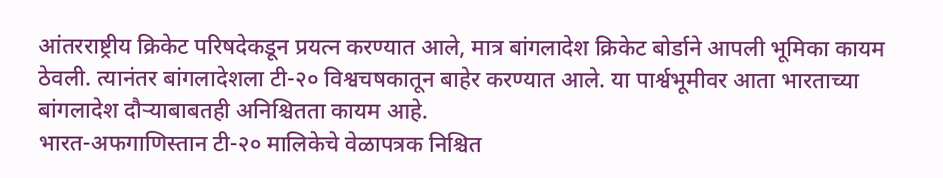आंतरराष्ट्रीय क्रिकेट परिषदेकडून प्रयत्न करण्यात आले, मात्र बांगलादेश क्रिकेट बोर्डाने आपली भूमिका कायम ठेवली. त्यानंतर बांगलादेशला टी-२० विश्वचषकातून बाहेर करण्यात आले. या पार्श्वभूमीवर आता भारताच्या बांगलादेश दौऱ्याबाबतही अनिश्चितता कायम आहे.
भारत-अफगाणिस्तान टी-२० मालिकेचे वेळापत्रक निश्चित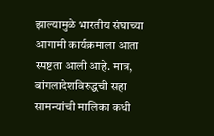झाल्यामुळे भारतीय संघाच्या आगामी कार्यक्रमाला आता स्पष्टता आली आहे. मात्र, बांगलादेशविरुद्धची सहा सामन्यांची मालिका कधी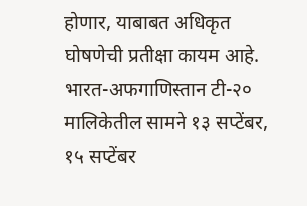होणार, याबाबत अधिकृत घोषणेची प्रतीक्षा कायम आहे. भारत-अफगाणिस्तान टी-२० मालिकेतील सामने १३ सप्टेंबर, १५ सप्टेंबर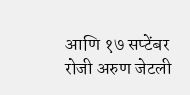आणि १७ सप्टेंबर रोजी अरुण जेटली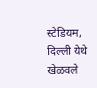स्टेडियम, दिल्ली येथे खेळवले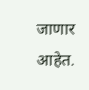जाणार आहेत.